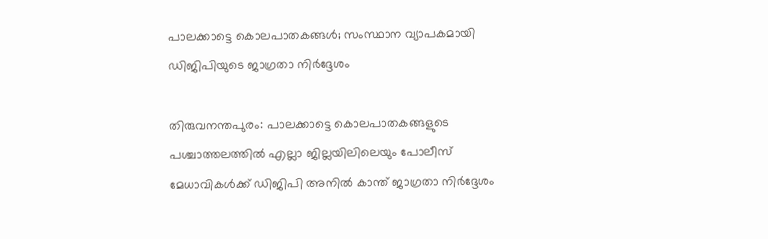പാലക്കാട്ടെ കൊലപാതകങ്ങള്‍; സംസ്ഥാന വ്യാപകമായി ഡിജിപിയുടെ ജാഗ്രതാ നിര്‍ദ്ദേശം

തിരുവനന്തപുരം: പാലക്കാട്ടെ കൊലപാതകങ്ങളുടെ പശ്ചാത്തലത്തില്‍ എല്ലാ ജില്ലയിലിലെയും പോലീസ് മേധാവികള്‍ക്ക് ഡിജിപി അനില്‍ കാന്ത് ജാഗ്രതാ നിര്‍ദ്ദേശം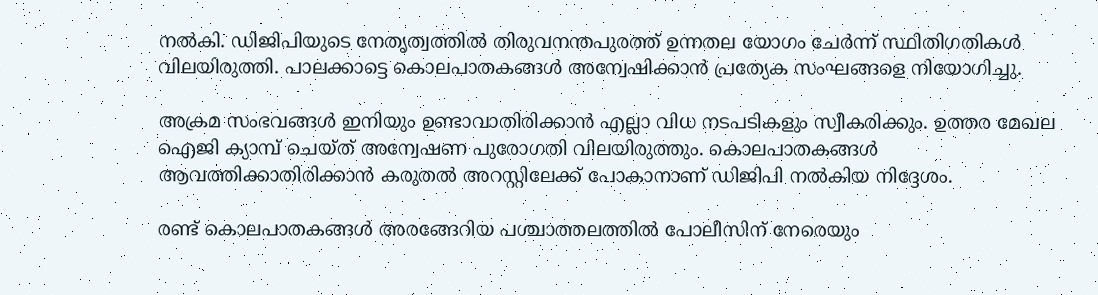നല്‍കി. ഡിജിപിയുടെ നേതൃത്വത്തില്‍ തിരുവനന്തപുരത്ത് ഉന്നതല യോഗം ചേര്‍ന്ന് സ്ഥിതിഗതികള്‍ വിലയിരുത്തി. പാലക്കാട്ടെ കൊലപാതകങ്ങള്‍ അന്വേഷിക്കാന്‍ പ്രത്യേക സംഘങ്ങളെ നിയോഗിച്ചു.

അക്രമ സംഭവങ്ങള്‍ ഇനിയും ഉണ്ടാവാതിരിക്കാന്‍ എല്ലാ വിധ നടപടികളും സ്വീകരിക്കും. ഉത്തര മേഖല ഐജി ക്യാമ്പ് ചെയ്ത് അന്വേഷണ പുരോഗതി വിലയിരുത്തും. കൊലപാതകങ്ങള്‍ ആവത്തിക്കാതിരിക്കാന്‍ കരുതല്‍ അറസ്റ്റിലേക്ക് പോകാനാണ് ഡിജിപി നല്‍കിയ നിദ്ദേശം.

രണ്ട് കൊലപാതകങ്ങള്‍ അരങ്ങേറിയ പശ്ചാത്തലത്തില്‍ പോലീസിന് നേരെയും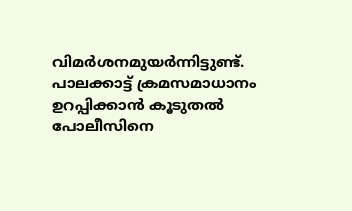വിമര്‍ശനമുയര്‍ന്നിട്ടുണ്ട്. പാലക്കാട്ട് ക്രമസമാധാനം ഉറപ്പിക്കാന്‍ കൂടുതല്‍ പോലീസിനെ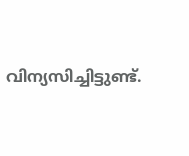വിന്യസിച്ചിട്ടുണ്ട്.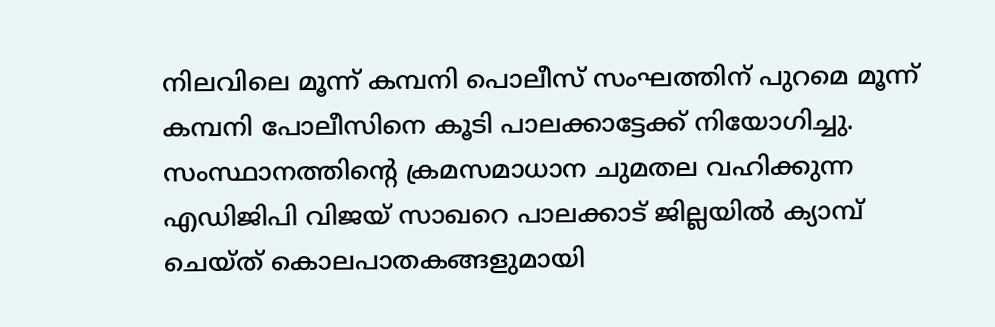നിലവിലെ മൂന്ന് കമ്പനി പൊലീസ് സംഘത്തിന് പുറമെ മൂന്ന് കമ്പനി പോലീസിനെ കൂടി പാലക്കാട്ടേക്ക് നിയോഗിച്ചു. സംസ്ഥാനത്തിന്റെ ക്രമസമാധാന ചുമതല വഹിക്കുന്ന എഡിജിപി വിജയ് സാഖറെ പാലക്കാട് ജില്ലയില്‍ ക്യാമ്പ് ചെയ്ത് കൊലപാതകങ്ങളുമായി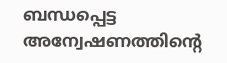ബന്ധപ്പെട്ട അന്വേഷണത്തിന്റെ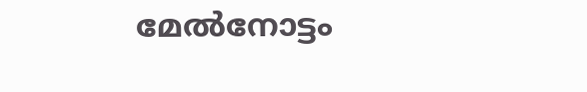മേല്‍നോട്ടം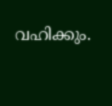വഹിക്കും.